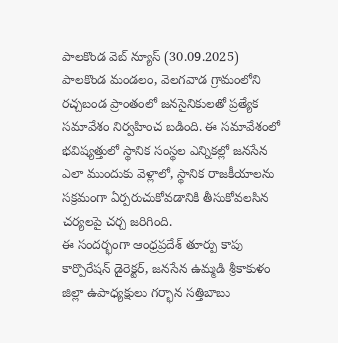పాలకొండ వెబ్ న్యూస్ (30.09.2025)
పాలకొండ మండలం, వెలగవాడ గ్రామంలోని రచ్చబండ ప్రాంతంలో జనసైనికులతో ప్రత్యేక సమావేశం నిర్వహించ బడింది. ఈ సమావేశంలో భవిష్యత్తులో స్థానిక సంస్థల ఎన్నికల్లో జనసేన ఎలా ముందుకు వెళ్లాలో, స్థానిక రాజకీయాలను సక్రమంగా ఏర్పరుచుకోవడానికి తీసుకోవలసిన చర్యలపై చర్చ జరిగింది.
ఈ సందర్భంగా ఆంధ్రప్రదేశ్ తూర్పు కాపు కార్పొరేషన్ డైరెక్టర్, జనసేన ఉమ్మడి శ్రీకాకుళం జిల్లా ఉపాధ్యక్షులు గర్భాన సత్తిబాబు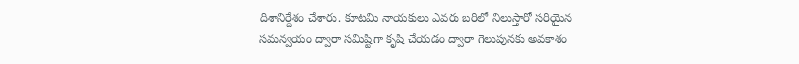దిశానిర్దేశం చేశారు. కూటమి నాయకులు ఎవరు బరిలో నిలుస్తారో సరియైన సమన్వయం ద్వారా సమిష్టిగా కృషి చేయడం ద్వారా గెలుపునకు అవకాశం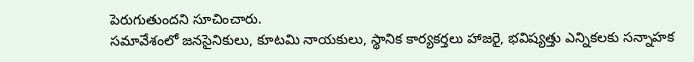పెరుగుతుందని సూచించారు.
సమావేశంలో జనసైనికులు, కూటమి నాయకులు, స్థానిక కార్యకర్తలు హాజరై, భవిష్యత్తు ఎన్నికలకు సన్నాహక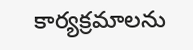కార్యక్రమాలను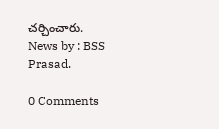చర్చించారు.
News by : BSS Prasad.

0 Comments